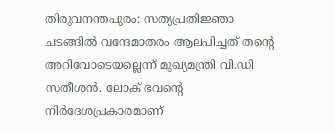തിരുവനന്തപുരം: സത്യപ്രതിജ്ഞാ ചടങ്ങിൽ വന്ദേമാതരം ആലപിച്ചത് തന്റെ അറിവോടെയല്ലെന്ന് മുഖ്യമന്ത്രി വി.ഡി സതീശൻ. ലോക് ഭവന്റെ നിർദേശപ്രകാരമാണ്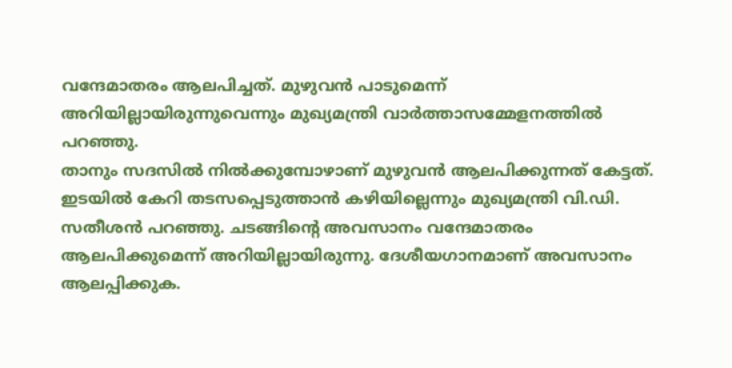വന്ദേമാതരം ആലപിച്ചത്. മുഴുവൻ പാടുമെന്ന് അറിയില്ലായിരുന്നുവെന്നും മുഖ്യമന്ത്രി വാർത്താസമ്മേളനത്തിൽ പറഞ്ഞു.
താനും സദസിൽ നിൽക്കുമ്പോഴാണ് മുഴുവൻ ആലപിക്കുന്നത് കേട്ടത്. ഇടയിൽ കേറി തടസപ്പെടുത്താൻ കഴിയില്ലെന്നും മുഖ്യമന്ത്രി വി.ഡി. സതീശൻ പറഞ്ഞു. ചടങ്ങിന്റെ അവസാനം വന്ദേമാതരം ആലപിക്കുമെന്ന് അറിയില്ലായിരുന്നു. ദേശീയഗാനമാണ് അവസാനം ആലപ്പിക്കുക.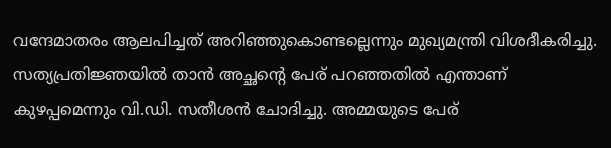വന്ദേമാതരം ആലപിച്ചത് അറിഞ്ഞുകൊണ്ടല്ലെന്നും മുഖ്യമന്ത്രി വിശദീകരിച്ചു.
സത്യപ്രതിജ്ഞയിൽ താൻ അച്ഛന്റെ പേര് പറഞ്ഞതിൽ എന്താണ് കുഴപ്പമെന്നും വി.ഡി. സതീശൻ ചോദിച്ചു. അമ്മയുടെ പേര്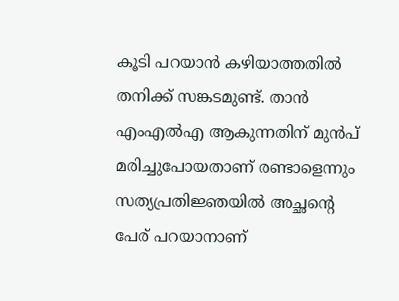കൂടി പറയാൻ കഴിയാത്തതിൽ തനിക്ക് സങ്കടമുണ്ട്. താൻ എംഎൽഎ ആകുന്നതിന് മുൻപ് മരിച്ചുപോയതാണ് രണ്ടാളെന്നും സത്യപ്രതിജ്ഞയിൽ അച്ഛന്റെ പേര് പറയാനാണ്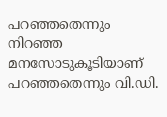പറഞ്ഞതെന്നും നിറഞ്ഞ മനസോടുകൂടിയാണ് പറഞ്ഞതെന്നും വി.ഡി.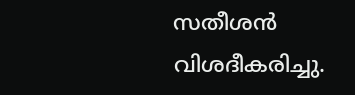സതീശൻ വിശദീകരിച്ചു.